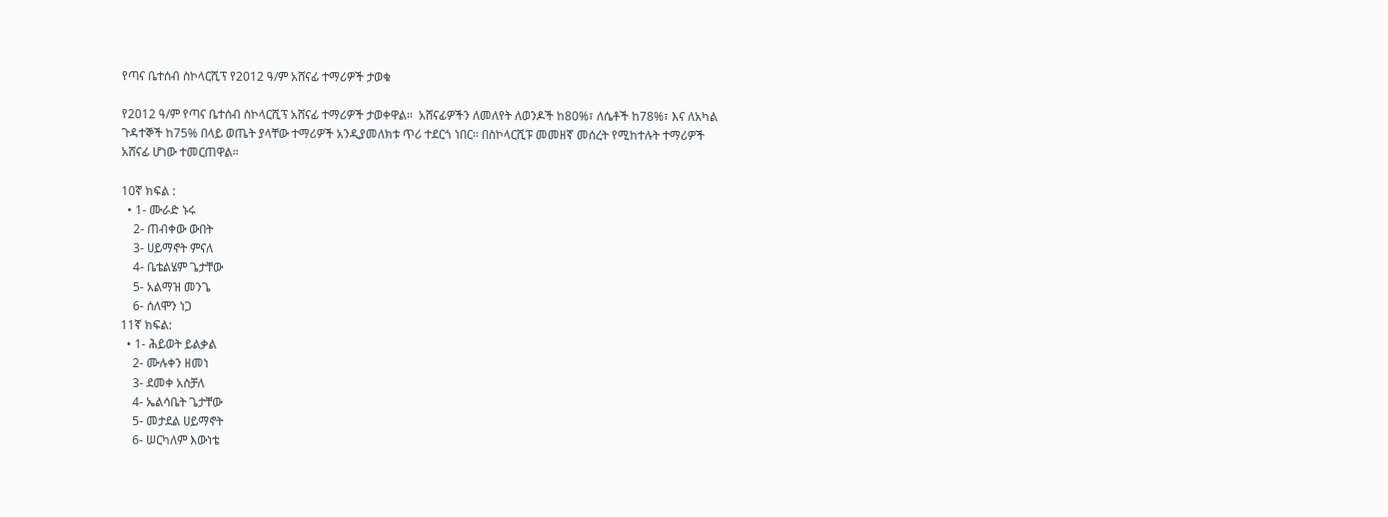የጣና ቤተሰብ ስኮላርሺፕ የ2012 ዓ/ም አሸናፊ ተማሪዎች ታወቁ

የ2012 ዓ/ም የጣና ቤተሰብ ስኮላርሺፕ አሸናፊ ተማሪዎች ታወቀዋል።  አሸናፊዎችን ለመለየት ለወንዶች ከ80%፣ ለሴቶች ከ78%፣ እና ለአካል ጉዳተኞች ከ75% በላይ ወጤት ያላቸው ተማሪዎች አንዲያመለክቱ ጥሪ ተደርጎ ነበር። በስኮላርሺፑ መመዘኛ መሰረት የሚከተሉት ተማሪዎች አሸናፊ ሆነው ተመርጠዋል።

10ኛ ክፍል :
  • 1- ሙራድ ኑሩ
    2- ጠብቀው ውበት
    3- ሀይማኖት ምናለ
    4- ቤቴልሄም ጌታቸው
    5- አልማዝ መንጌ
    6- ሰለሞን ነጋ
11ኛ ክፍል:
  • 1- ሕይወት ይልቃል
    2- ሙሉቀን ዘመነ
    3- ደመቀ አስቻለ
    4- ኤልሳቤት ጌታቸው
    5- መታደል ሀይማኖት
    6- ሠርካለም እውነቴ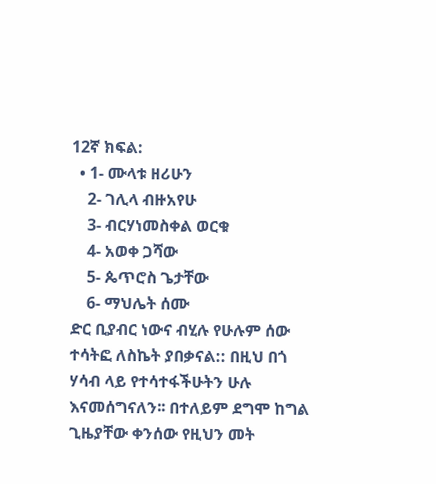12ኛ ክፍል:
  • 1- ሙላቱ ዘሪሁን
    2- ገሊላ ብዙአየሁ
    3- ብርሃነመስቀል ወርቁ
    4- አወቀ ጋሻው
    5- ጴጥሮስ ጌታቸው
    6- ማህሌት ሰሙ
ድር ቢያብር ነውና ብሂሉ የሁሉም ሰው ተሳትፎ ለስኬት ያበቃናል:: በዚህ በጎ ሃሳብ ላይ የተሳተፋችሁትን ሁሉ እናመሰግናለን፡፡ በተለይም ደግሞ ከግል ጊዜያቸው ቀንሰው የዚህን መት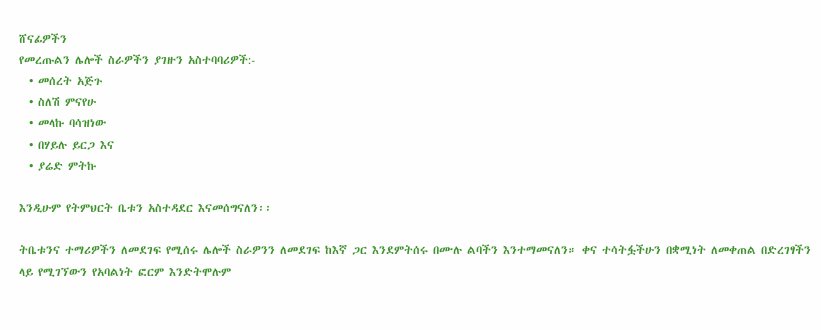ሸናፊዎችን
የመረጡልን ሌሎች ስራዎችን ያገዙን አስተባባሪዎች:-
  • መሰረት አጅጉ
  • ስለሽ ምናየሁ
  • መላኩ ባሳዝነው
  • በሃይሉ ይርጋ እና
  • ያሬድ ምትኩ

እንዲሁም የትምህርት ቤቱን አስተዳደር እናመሰግናለን፡፡

ትቤቱንና ተማሪዎችን ለመደገፍ የሚሰሩ ሌሎች ስራዎንን ለመደገፍ ከእኛ ጋር እንደምትሰሩ በሙሉ ልባችን እንተማመናለን። ቀና ተሳትፏችሁን በቋሚነት ለመቀጠል በድረገፃችን ላይ የሚገኘውን የአባልነት ፎርም እንድትሞሉም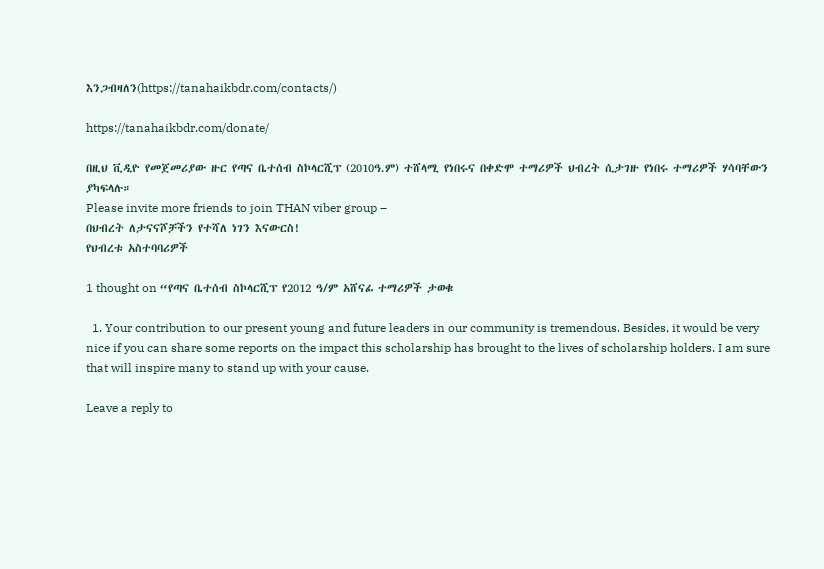እንጋብዛለን(https://tanahaikbdr.com/contacts/)

https://tanahaikbdr.com/donate/

በዚህ ቪዲዮ የመጀመሪያው ዙር የጣና ቤተሰብ ስኮላርሺፕ (2010ዓ.ም) ተሸላሚ የነበሩና በቀድሞ ተማሪዎች ህብረት ሲታገዙ የነበሩ ተማሪዎች ሃሳባቸውን ያካፍላሉ።
Please invite more friends to join THAN viber group –
በህብረት ለታናናሾቻችን የተሻለ ነገን እናውርስ!
የህብረቱ አስተባባሪዎች

1 thought on “የጣና ቤተሰብ ስኮላርሺፕ የ2012 ዓ/ም አሸናፊ ተማሪዎች ታወቁ

  1. Your contribution to our present young and future leaders in our community is tremendous. Besides, it would be very nice if you can share some reports on the impact this scholarship has brought to the lives of scholarship holders. I am sure that will inspire many to stand up with your cause.

Leave a reply to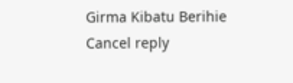Girma Kibatu Berihie Cancel reply